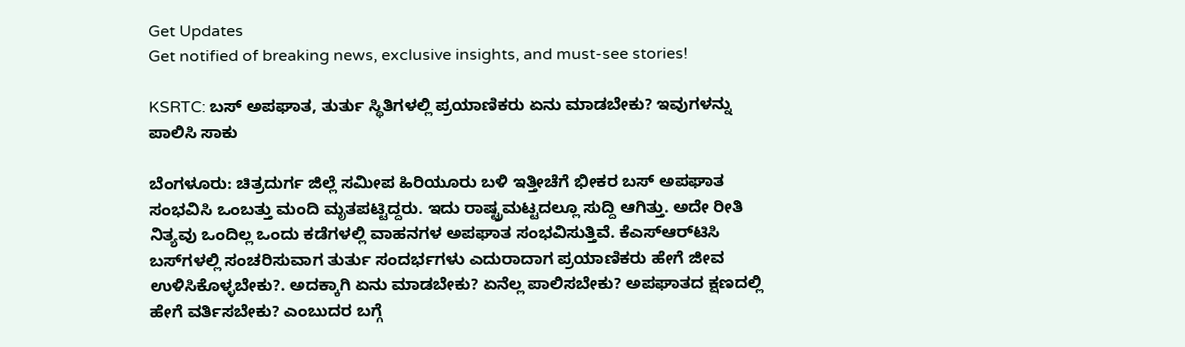Get Updates
Get notified of breaking news, exclusive insights, and must-see stories!

KSRTC: ಬಸ್‌ ಅಪಘಾತ, ತುರ್ತು ಸ್ಥಿತಿಗಳಲ್ಲಿ ಪ್ರಯಾಣಿಕರು ಏನು ಮಾಡಬೇಕು? ಇವುಗಳನ್ನು ಪಾಲಿಸಿ ಸಾಕು

ಬೆಂಗಳೂರು: ಚಿತ್ರದುರ್ಗ ಜಿಲ್ಲೆ ಸಮೀಪ ಹಿರಿಯೂರು ಬಳಿ ಇತ್ತೀಚೆಗೆ ಭೀಕರ ಬಸ್ ಅಪಘಾತ ಸಂಭವಿಸಿ ಒಂಬತ್ತು ಮಂದಿ ಮೃತಪಟ್ಟಿದ್ದರು. ಇದು ರಾಷ್ಟ್ರಮಟ್ಟದಲ್ಲೂ ಸುದ್ದಿ ಆಗಿತ್ತು. ಅದೇ ರೀತಿ ನಿತ್ಯವು ಒಂದಿಲ್ಲ ಒಂದು ಕಡೆಗಳಲ್ಲಿ ವಾಹನಗಳ ಅಪಘಾತ ಸಂಭವಿಸುತ್ತಿವೆ. ಕೆಎಸ್‌ಆರ್‌ಟಿಸಿ ಬಸ್‌ಗಳಲ್ಲಿ ಸಂಚರಿಸುವಾಗ ತುರ್ತು ಸಂದರ್ಭಗಳು ಎದುರಾದಾಗ ಪ್ರಯಾಣಿಕರು ಹೇಗೆ ಜೀವ ಉಳಿಸಿಕೊಳ್ಳಬೇಕು?. ಅದಕ್ಕಾಗಿ ಏನು ಮಾಡಬೇಕು? ಏನೆಲ್ಲ ಪಾಲಿಸಬೇಕು? ಅಪಘಾತದ ಕ್ಷಣದಲ್ಲಿ ಹೇಗೆ ವರ್ತಿಸಬೇಕು? ಎಂಬುದರ ಬಗ್ಗೆ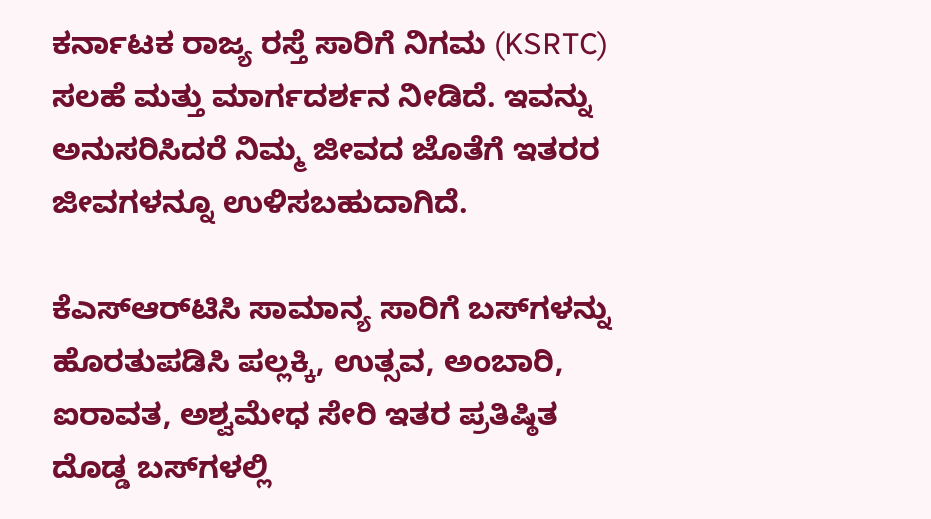ಕರ್ನಾಟಕ ರಾಜ್ಯ ರಸ್ತೆ ಸಾರಿಗೆ ನಿಗಮ (KSRTC) ಸಲಹೆ ಮತ್ತು ಮಾರ್ಗದರ್ಶನ ನೀಡಿದೆ. ಇವನ್ನು ಅನುಸರಿಸಿದರೆ ನಿಮ್ಮ ಜೀವದ ಜೊತೆಗೆ ಇತರರ ಜೀವಗಳನ್ನೂ ಉಳಿಸಬಹುದಾಗಿದೆ.

ಕೆಎಸ್‌ಆರ್‌ಟಿಸಿ ಸಾಮಾನ್ಯ ಸಾರಿಗೆ ಬಸ್‌ಗಳನ್ನು ಹೊರತುಪಡಿಸಿ ಪಲ್ಲಕ್ಕಿ, ಉತ್ಸವ, ಅಂಬಾರಿ, ಐರಾವತ, ಅಶ್ವಮೇಧ ಸೇರಿ ಇತರ ಪ್ರತಿಷ್ಠಿತ ದೊಡ್ಡ ಬಸ್‌ಗಳಲ್ಲಿ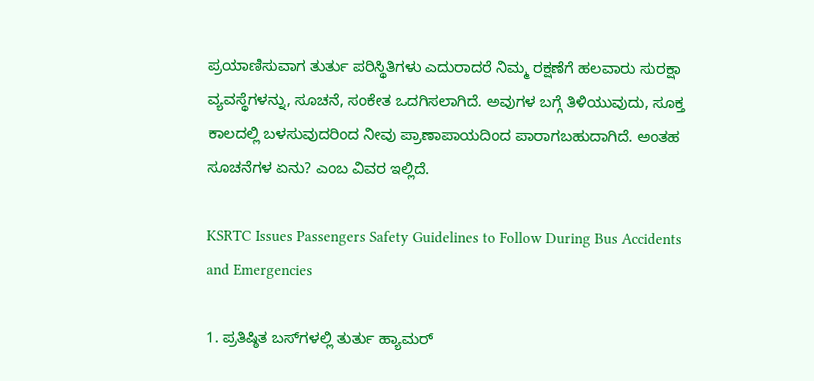ಪ್ರಯಾಣಿಸುವಾಗ ತುರ್ತು ಪರಿಸ್ಥಿತಿಗಳು ಎದುರಾದರೆ ನಿಮ್ಮ ರಕ್ಷಣೆಗೆ ಹಲವಾರು ಸುರಕ್ಷಾ ವ್ಯವಸ್ಥೆಗಳನ್ನು, ಸೂಚನೆ, ಸಂಕೇತ ಒದಗಿಸಲಾಗಿದೆ. ಅವುಗಳ ಬಗ್ಗೆ ತಿಳಿಯುವುದು, ಸೂಕ್ತ ಕಾಲದಲ್ಲಿ ಬಳಸುವುದರಿಂದ ನೀವು ಪ್ರಾಣಾಪಾಯದಿಂದ ಪಾರಾಗಬಹುದಾಗಿದೆ. ಅಂತಹ ಸೂಚನೆಗಳ ಏನು? ಎಂಬ ವಿವರ ಇಲ್ಲಿದೆ.

KSRTC Issues Passengers Safety Guidelines to Follow During Bus Accidents and Emergencies

1. ಪ್ರತಿಷ್ಠಿತ ಬಸ್‌ಗಳಲ್ಲಿ ತುರ್ತು ಹ್ಯಾಮರ್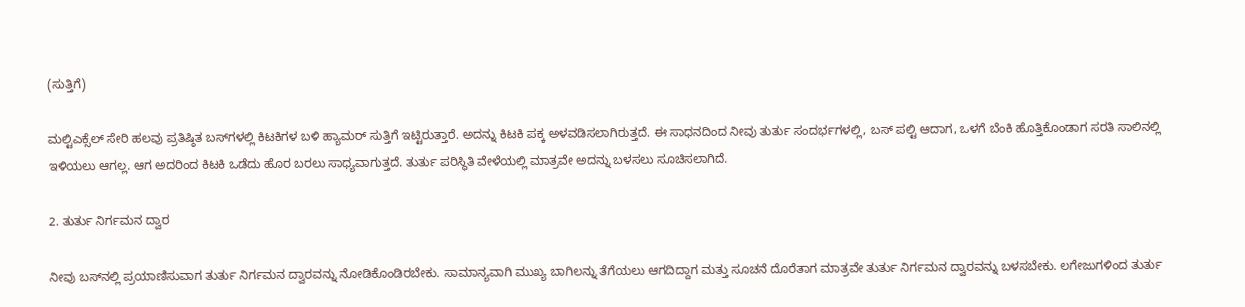(ಸುತ್ತಿಗೆ)

ಮಲ್ಟಿಎಕ್ಸೆಲ್ ಸೇರಿ ಹಲವು ಪ್ರತಿಷ್ಠಿತ ಬಸ್‌ಗಳಲ್ಲಿ ಕಿಟಕಿಗಳ ಬಳಿ ಹ್ಯಾಮರ್ ಸುತ್ತಿಗೆ ಇಟ್ಟಿರುತ್ತಾರೆ. ಅದನ್ನು ಕಿಟಕಿ ಪಕ್ಕ ಅಳವಡಿಸಲಾಗಿರುತ್ತದೆ. ಈ ಸಾಧನದಿಂದ ನೀವು ತುರ್ತು ಸಂದರ್ಭಗಳಲ್ಲಿ, ಬಸ್ ಪಲ್ಟಿ ಆದಾಗ, ಒಳಗೆ ಬೆಂಕಿ ಹೊತ್ತಿಕೊಂಡಾಗ ಸರತಿ ಸಾಲಿನಲ್ಲಿ ಇಳಿಯಲು ಆಗಲ್ಲ. ಆಗ ಅದರಿಂದ ಕಿಟಕಿ ಒಡೆದು ಹೊರ ಬರಲು ಸಾಧ್ಯವಾಗುತ್ತದೆ. ತುರ್ತು ಪರಿಸ್ಥಿತಿ ವೇಳೆಯಲ್ಲಿ ಮಾತ್ರವೇ ಅದನ್ನು ಬಳಸಲು ಸೂಚಿಸಲಾಗಿದೆ.

2. ತುರ್ತು ನಿರ್ಗಮನ ದ್ವಾರ

ನೀವು ಬಸ್‌ನಲ್ಲಿ ಪ್ರಯಾಣಿಸುವಾಗ ತುರ್ತು ನಿರ್ಗಮನ ದ್ವಾರವನ್ನು ನೋಡಿಕೊಂಡಿರಬೇಕು. ಸಾಮಾನ್ಯವಾಗಿ ಮುಖ್ಯ ಬಾಗಿಲನ್ನು ತೆಗೆಯಲು ಆಗದಿದ್ದಾಗ ಮತ್ತು ಸೂಚನೆ ದೊರೆತಾಗ ಮಾತ್ರವೇ ತುರ್ತು ನಿರ್ಗಮನ ದ್ವಾರವನ್ನು ಬಳಸಬೇಕು. ಲಗೇಜುಗಳಿಂದ ತುರ್ತು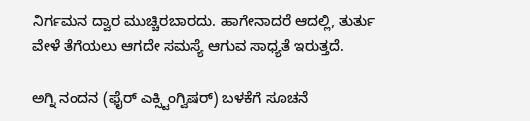ನಿರ್ಗಮನ ದ್ವಾರ ಮುಚ್ಚಿರಬಾರದು. ಹಾಗೇನಾದರೆ ಆದಲ್ಲಿ, ತುರ್ತು ವೇಳೆ ತೆಗೆಯಲು ಆಗದೇ ಸಮಸ್ಯೆ ಆಗುವ ಸಾಧ್ಯತೆ ಇರುತ್ತದೆ.

ಅಗ್ನಿ ನಂದನ (ಫೈರ್ ಎಕ್ಸ್ಟಿಂಗ್ವಿಷರ್) ಬಳಕೆಗೆ ಸೂಚನೆ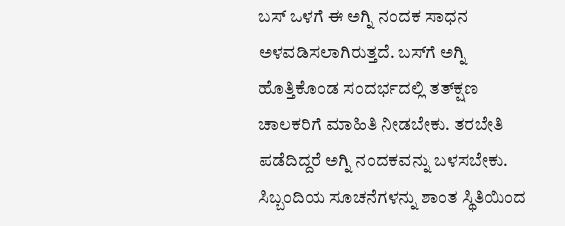ಬಸ್‌ ಒಳಗೆ ಈ ಅಗ್ನಿ ನಂದಕ ಸಾಧನ ಅಳವಡಿಸಲಾಗಿರುತ್ತದೆ. ಬಸ್‌ಗೆ ಅಗ್ನಿ ಹೊತ್ತಿಕೊಂಡ ಸಂದರ್ಭದಲ್ಲಿ ತತ್‌ಕ್ಷಣ ಚಾಲಕರಿಗೆ ಮಾಹಿತಿ ನೀಡಬೇಕು. ತರಬೇತಿ ಪಡೆದಿದ್ದರೆ ಅಗ್ನಿ ನಂದಕವನ್ನು ಬಳಸಬೇಕು. ಸಿಬ್ಬಂದಿಯ ಸೂಚನೆಗಳನ್ನು ಶಾಂತ ಸ್ಥಿತಿಯಿಂದ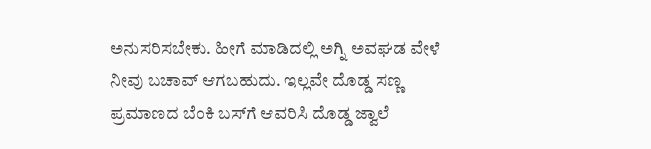ಅನುಸರಿಸಬೇಕು. ಹೀಗೆ ಮಾಡಿದಲ್ಲಿ ಅಗ್ನಿ ಅವಘಡ ವೇಳೆ ನೀವು ಬಚಾವ್ ಆಗಬಹುದು. ಇಲ್ಲವೇ ದೊಡ್ಡ ಸಣ್ಣ ಪ್ರಮಾಣದ ಬೆಂಕಿ ಬಸ್‌ಗೆ ಆವರಿಸಿ ದೊಡ್ಡ ಜ್ವಾಲೆ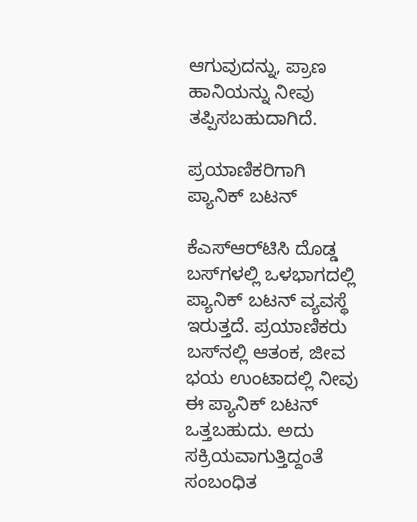ಆಗುವುದನ್ನು, ಪ್ರಾಣ ಹಾನಿಯನ್ನು ನೀವು ತಪ್ಪಿಸಬಹುದಾಗಿದೆ.

ಪ್ರಯಾಣಿಕರಿಗಾಗಿ ಪ್ಯಾನಿಕ್ ಬಟನ್

ಕೆಎಸ್‌ಆರ್‌ಟಿಸಿ ದೊಡ್ಡ ಬಸ್‌ಗಳಲ್ಲಿ ಒಳಭಾಗದಲ್ಲಿ ಪ್ಯಾನಿಕ್ ಬಟನ್ ವ್ಯವಸ್ಥೆ ಇರುತ್ತದೆ. ಪ್ರಯಾಣಿಕರು ಬಸ್‌ನಲ್ಲಿ ಆತಂಕ, ಜೀವ ಭಯ ಉಂಟಾದಲ್ಲಿ ನೀವು ಈ ಪ್ಯಾನಿಕ್ ಬಟನ್ ಒತ್ತಬಹುದು. ಅದು ಸಕ್ರಿಯವಾಗುತ್ತಿದ್ದಂತೆ ಸಂಬಂಧಿತ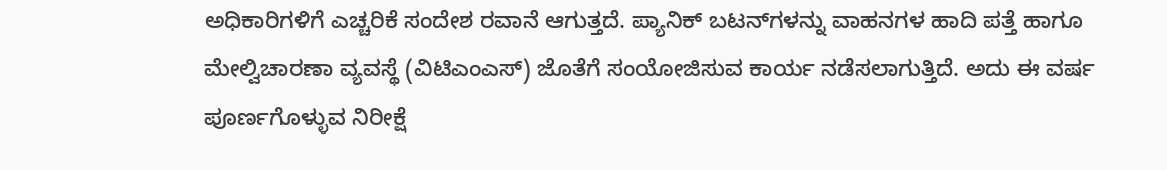ಅಧಿಕಾರಿಗಳಿಗೆ ಎಚ್ಚರಿಕೆ ಸಂದೇಶ ರವಾನೆ ಆಗುತ್ತದೆ. ಪ್ಯಾನಿಕ್ ಬಟನ್‌ಗಳನ್ನು ವಾಹನಗಳ ಹಾದಿ ಪತ್ತೆ ಹಾಗೂ ಮೇಲ್ವಿಚಾರಣಾ ವ್ಯವಸ್ಥೆ (ವಿಟಿಎಂಎಸ್) ಜೊತೆಗೆ ಸಂಯೋಜಿಸುವ ಕಾರ್ಯ ನಡೆಸಲಾಗುತ್ತಿದೆ. ಅದು ಈ ವರ್ಷ ಪೂರ್ಣಗೊಳ್ಳುವ ನಿರೀಕ್ಷೆ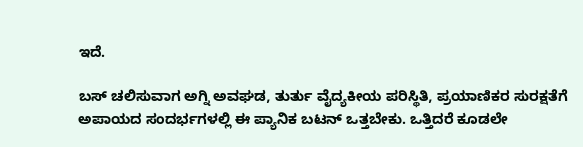ಇದೆ.

ಬಸ್‌ ಚಲಿಸುವಾಗ ಅಗ್ನಿ ಅವಘಡ, ತುರ್ತು ವೈದ್ಯಕೀಯ ಪರಿಸ್ಥಿತಿ, ಪ್ರಯಾಣಿಕರ ಸುರಕ್ಷತೆಗೆ ಅಪಾಯದ ಸಂದರ್ಭಗಳಲ್ಲಿ ಈ ಪ್ಯಾನಿಕ ಬಟನ್ ಒತ್ತಬೇಕು. ಒತ್ತಿದರೆ ಕೂಡಲೇ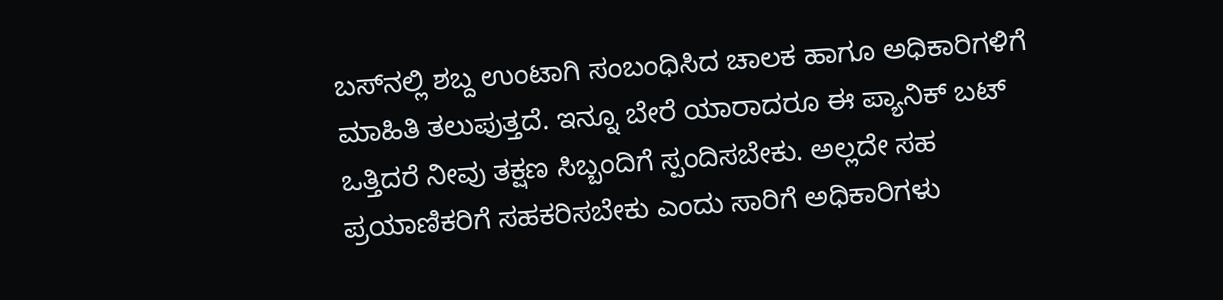ಬಸ್‌ನಲ್ಲಿ ಶಬ್ದ ಉಂಟಾಗಿ ಸಂಬಂಧಿಸಿದ ಚಾಲಕ ಹಾಗೂ ಅಧಿಕಾರಿಗಳಿಗೆ ಮಾಹಿತಿ ತಲುಪುತ್ತದೆ. ಇನ್ನೂ ಬೇರೆ ಯಾರಾದರೂ ಈ ಪ್ಯಾನಿಕ್ ಬಟ್ ಒತ್ತಿದರೆ ನೀವು ತಕ್ಷಣ ಸಿಬ್ಬಂದಿಗೆ ಸ್ಪಂದಿಸಬೇಕು. ಅಲ್ಲದೇ ಸಹ ಪ್ರಯಾಣಿಕರಿಗೆ ಸಹಕರಿಸಬೇಕು ಎಂದು ಸಾರಿಗೆ ಅಧಿಕಾರಿಗಳು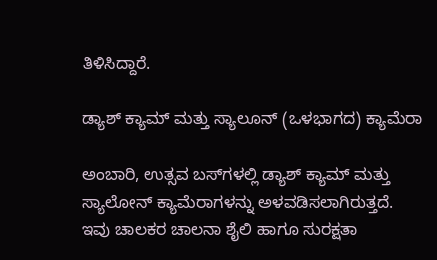ತಿಳಿಸಿದ್ದಾರೆ.

ಡ್ಯಾಶ್ ಕ್ಯಾಮ್ ಮತ್ತು ಸ್ಯಾಲೂನ್ (ಒಳಭಾಗದ) ಕ್ಯಾಮೆರಾ

ಅಂಬಾರಿ, ಉತ್ಸವ ಬಸ್‌ಗಳಲ್ಲಿ ಡ್ಯಾಶ್ ಕ್ಯಾಮ್ ಮತ್ತು ಸ್ಯಾಲೋನ್ ಕ್ಯಾಮೆರಾಗಳನ್ನು ಅಳವಡಿಸಲಾಗಿರುತ್ತದೆ. ಇವು ಚಾಲಕರ ಚಾಲನಾ ಶೈಲಿ ಹಾಗೂ ಸುರಕ್ಷತಾ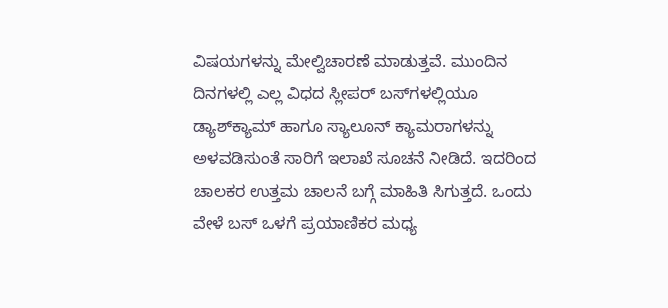ವಿಷಯಗಳನ್ನು ಮೇಲ್ವಿಚಾರಣೆ ಮಾಡುತ್ತವೆ. ಮುಂದಿನ ದಿನಗಳಲ್ಲಿ ಎಲ್ಲ ವಿಧದ ಸ್ಲೀಪರ್ ಬಸ್‌ಗಳಲ್ಲಿಯೂ ಡ್ಯಾಶ್‌ಕ್ಯಾಮ್ ಹಾಗೂ ಸ್ಯಾಲೂನ್ ಕ್ಯಾಮರಾಗಳನ್ನು ಅಳವಡಿಸುಂತೆ ಸಾರಿಗೆ ಇಲಾಖೆ ಸೂಚನೆ ನೀಡಿದೆ. ಇದರಿಂದ ಚಾಲಕರ ಉತ್ತಮ ಚಾಲನೆ ಬಗ್ಗೆ ಮಾಹಿತಿ ಸಿಗುತ್ತದೆ. ಒಂದು ವೇಳೆ ಬಸ್‌ ಒಳಗೆ ಪ್ರಯಾಣಿಕರ ಮಧ್ಯ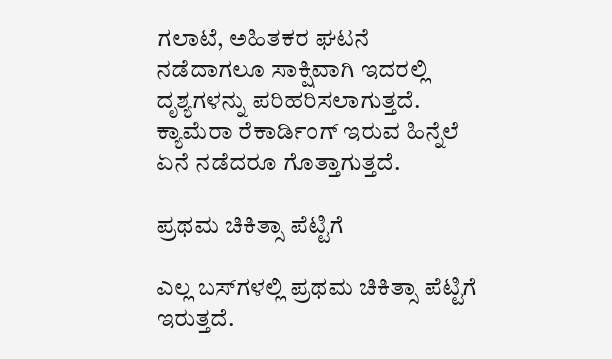ಗಲಾಟೆ, ಅಹಿತಕರ ಘಟನೆ ನಡೆದಾಗಲೂ ಸಾಕ್ಷಿವಾಗಿ ಇದರಲ್ಲಿ ದೃಶ್ಯಗಳನ್ನು ಪರಿಹರಿಸಲಾಗುತ್ತದೆ. ಕ್ಯಾಮೆರಾ ರೆಕಾರ್ಡಿಂಗ್ ಇರುವ ಹಿನ್ನೆಲೆ ಏನೆ ನಡೆದರೂ ಗೊತ್ತಾಗುತ್ತದೆ.

ಪ್ರಥಮ ಚಿಕಿತ್ಸಾ ಪೆಟ್ಟಿಗೆ

ಎಲ್ಲ ಬಸ್‌ಗಳಲ್ಲಿ ಪ್ರಥಮ ಚಿಕಿತ್ಸಾ ಪೆಟ್ಟಿಗೆ ಇರುತ್ತದೆ.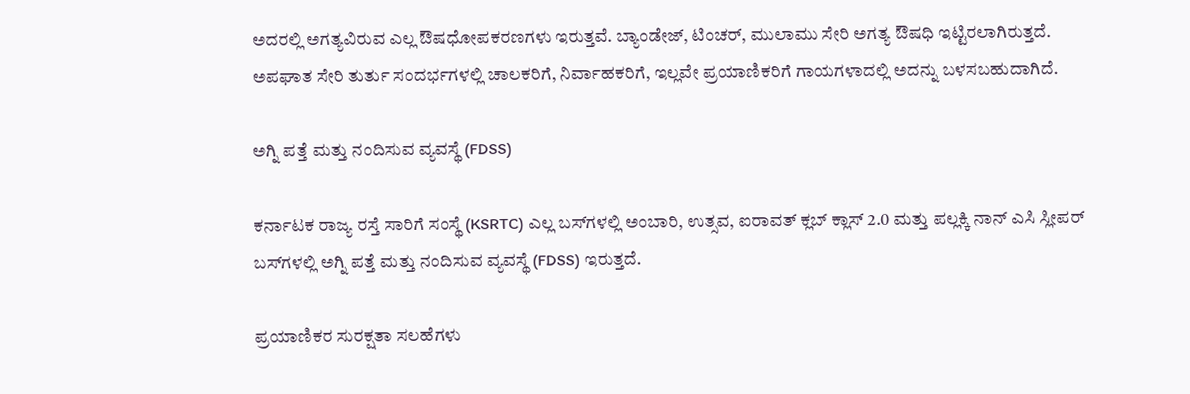ಅದರಲ್ಲಿ ಅಗತ್ಯವಿರುವ ಎಲ್ಲ ಔಷಧೋಪಕರಣಗಳು ಇರುತ್ತವೆ. ಬ್ಯಾಂಡೇಜ್, ಟಿಂಚರ್, ಮುಲಾಮು ಸೇರಿ ಅಗತ್ಯ ಔಷಧಿ ಇಟ್ಟಿರಲಾಗಿರುತ್ತದೆ. ಅಪಘಾತ ಸೇರಿ ತುರ್ತು ಸಂದರ್ಭಗಳಲ್ಲಿ ಚಾಲಕರಿಗೆ, ನಿರ್ವಾಹಕರಿಗೆ, ಇಲ್ಲವೇ ಪ್ರಯಾಣಿಕರಿಗೆ ಗಾಯಗಳಾದಲ್ಲಿ ಅದನ್ನು ಬಳಸಬಹುದಾಗಿದೆ.

ಅಗ್ನಿ ಪತ್ತೆ ಮತ್ತು ನಂದಿಸುವ ವ್ಯವಸ್ಥೆ (FDSS)

ಕರ್ನಾಟಕ ರಾಜ್ಯ ರಸ್ತೆ ಸಾರಿಗೆ ಸಂಸ್ಥೆ (KSRTC) ಎಲ್ಲ ಬಸ್‌ಗಳಲ್ಲಿ ಅಂಬಾರಿ, ಉತ್ಸವ, ಐರಾವತ್ ಕ್ಲಬ್ ಕ್ಲಾಸ್ 2.0 ಮತ್ತು ಪಲ್ಲಕ್ಕಿ ನಾನ್ ಎಸಿ ಸ್ಲೀಪರ್ ಬಸ್‌ಗಳಲ್ಲಿ ಅಗ್ನಿ ಪತ್ತೆ ಮತ್ತು ನಂದಿಸುವ ವ್ಯವಸ್ಥೆ (FDSS) ಇರುತ್ತದೆ.

ಪ್ರಯಾಣಿಕರ ಸುರಕ್ಷತಾ ಸಲಹೆಗಳು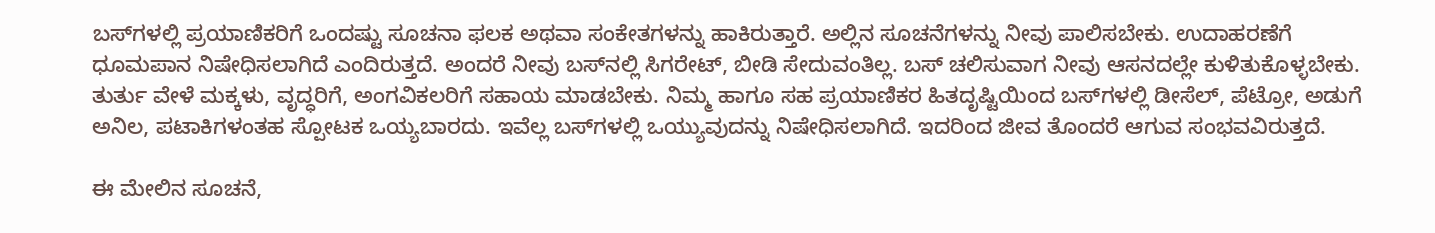ಬಸ್‌ಗಳಲ್ಲಿ ಪ್ರಯಾಣಿಕರಿಗೆ ಒಂದಷ್ಟು ಸೂಚನಾ ಫಲಕ ಅಥವಾ ಸಂಕೇತಗಳನ್ನು ಹಾಕಿರುತ್ತಾರೆ. ಅಲ್ಲಿನ ಸೂಚನೆಗಳನ್ನು ನೀವು ಪಾಲಿಸಬೇಕು. ಉದಾಹರಣೆಗೆ ಧೂಮಪಾನ ನಿಷೇಧಿಸಲಾಗಿದೆ ಎಂದಿರುತ್ತದೆ. ಅಂದರೆ ನೀವು ಬಸ್‌ನಲ್ಲಿ ಸಿಗರೇಟ್, ಬೀಡಿ ಸೇದುವಂತಿಲ್ಲ. ಬಸ್ ಚಲಿಸುವಾಗ ನೀವು ಆಸನದಲ್ಲೇ ಕುಳಿತುಕೊಳ್ಳಬೇಕು. ತುರ್ತು ವೇಳೆ ಮಕ್ಕಳು, ವೃದ್ಧರಿಗೆ, ಅಂಗವಿಕಲರಿಗೆ ಸಹಾಯ ಮಾಡಬೇಕು. ನಿಮ್ಮ ಹಾಗೂ ಸಹ ಪ್ರಯಾಣಿಕರ ಹಿತದೃಷ್ಟಿಯಿಂದ ಬಸ್‌ಗಳಲ್ಲಿ ಡೀಸೆಲ್, ಪೆಟ್ರೋ, ಅಡುಗೆ ಅನಿಲ, ಪಟಾಕಿಗಳಂತಹ ಸ್ಪೋಟಕ ಒಯ್ಯಬಾರದು. ಇವೆಲ್ಲ ಬಸ್‌ಗಳಲ್ಲಿ ಒಯ್ಯುವುದನ್ನು ನಿಷೇಧಿಸಲಾಗಿದೆ. ಇದರಿಂದ ಜೀವ ತೊಂದರೆ ಆಗುವ ಸಂಭವವಿರುತ್ತದೆ.

ಈ ಮೇಲಿನ ಸೂಚನೆ,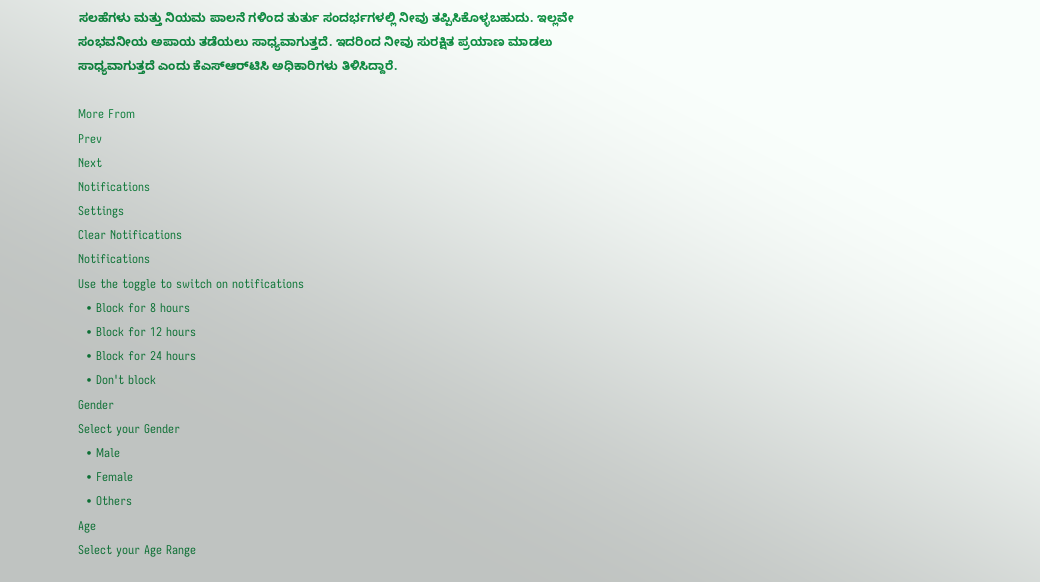ಸಲಹೆಗಳು ಮತ್ತು ನಿಯಮ ಪಾಲನೆ ಗಳಿಂದ ತುರ್ತು ಸಂದರ್ಭಗಳಲ್ಲಿ ನೀವು ತಪ್ಪಿಸಿಕೊಳ್ಳಬಹುದು. ಇಲ್ಲವೇ ಸಂಭವನೀಯ ಅಪಾಯ ತಡೆಯಲು ಸಾಧ್ಯವಾಗುತ್ತದೆ. ಇದರಿಂದ ನೀವು ಸುರಕ್ಷಿತ ಪ್ರಯಾಣ ಮಾಡಲು ಸಾಧ್ಯವಾಗುತ್ತದೆ ಎಂದು ಕೆಎಸ್‌ಆರ್‌ಟಿಸಿ ಅಧಿಕಾರಿಗಳು ತಿಳಿಸಿದ್ದಾರೆ.

More From
Prev
Next
Notifications
Settings
Clear Notifications
Notifications
Use the toggle to switch on notifications
  • Block for 8 hours
  • Block for 12 hours
  • Block for 24 hours
  • Don't block
Gender
Select your Gender
  • Male
  • Female
  • Others
Age
Select your Age Range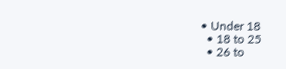• Under 18
  • 18 to 25
  • 26 to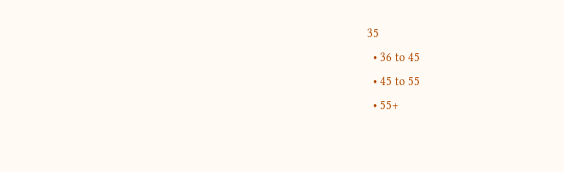35
  • 36 to 45
  • 45 to 55
  • 55+